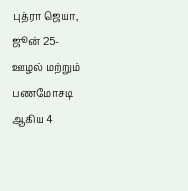புத்ரா ஜெயா, ஜூன் 25-
ஊழல் மற்றும் பணமோசடி ஆகிய 4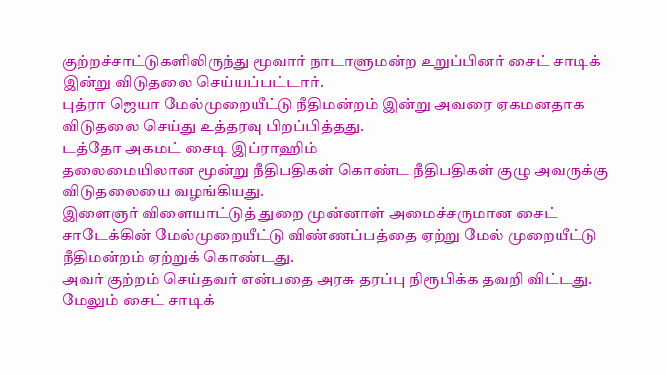குற்றச்சாட்டுகளிலிருந்து மூவார் நாடாளுமன்ற உறுப்பினர் சைட் சாடிக் இன்று விடுதலை செய்யப்பட்டார்.
புத்ரா ஜெயா மேல்முறையீட்டு நீதிமன்றம் இன்று அவரை ஏகமனதாக விடுதலை செய்து உத்தரவு பிறப்பித்தது.
டத்தோ அகமட் சைடி இப்ராஹிம்
தலைமையிலான மூன்று நீதிபதிகள் கொண்ட நீதிபதிகள் குழு அவருக்கு விடுதலையை வழங்கியது.
இளைஞர் விளையாட்டுத் துறை முன்னாள் அமைச்சருமான சைட் சாடேக்கின் மேல்முறையீட்டு விண்ணப்பத்தை ஏற்று மேல் முறையீட்டு நீதிமன்றம் ஏற்றுக் கொண்டது.
அவர் குற்றம் செய்தவர் என்பதை அரசு தரப்பு நிரூபிக்க தவறி விட்டது.
மேலும் சைட் சாடிக்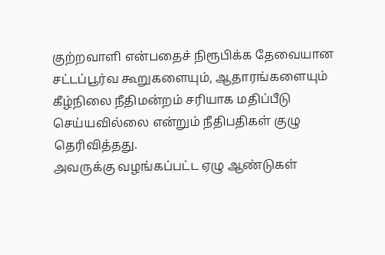குற்றவாளி என்பதைச் நிரூபிக்க தேவையான சட்டப்பூர்வ கூறுகளையும், ஆதாரங்களையும் கீழ்நிலை நீதிமன்றம் சரியாக மதிப்பீடு செய்யவில்லை என்றும் நீதிபதிகள் குழு தெரிவித்தது.
அவருக்கு வழங்கப்பட்ட ஏழு ஆண்டுகள்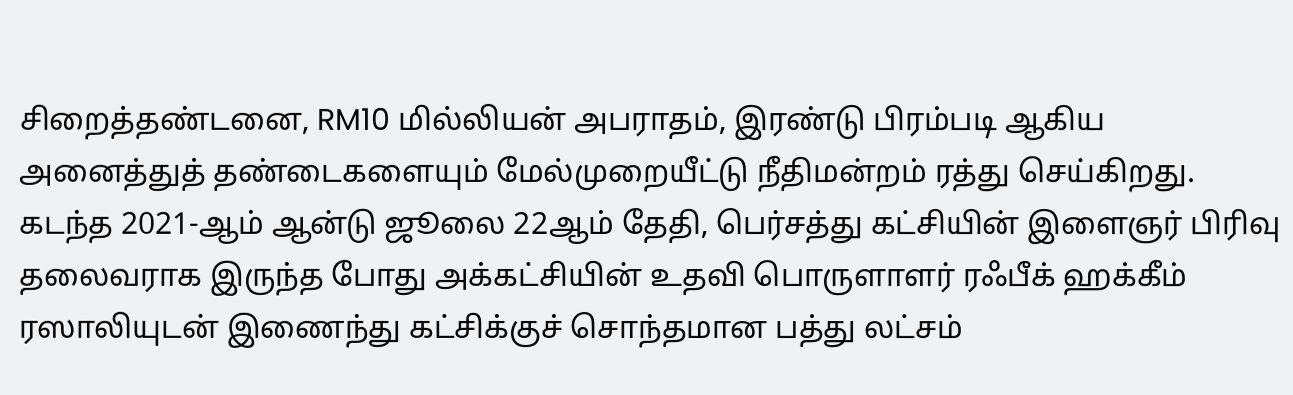சிறைத்தண்டனை, RM10 மில்லியன் அபராதம், இரண்டு பிரம்படி ஆகிய அனைத்துத் தண்டைகளையும் மேல்முறையீட்டு நீதிமன்றம் ரத்து செய்கிறது.
கடந்த 2021-ஆம் ஆன்டு ஜூலை 22ஆம் தேதி, பெர்சத்து கட்சியின் இளைஞர் பிரிவு தலைவராக இருந்த போது அக்கட்சியின் உதவி பொருளாளர் ரஃபீக் ஹக்கீம் ரஸாலியுடன் இணைந்து கட்சிக்குச் சொந்தமான பத்து லட்சம்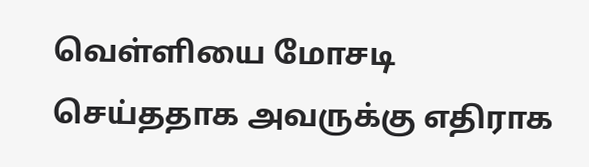வெள்ளியை மோசடி செய்ததாக அவருக்கு எதிராக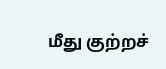மீது குற்றச்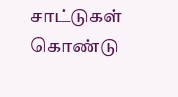சாட்டுகள் கொண்டு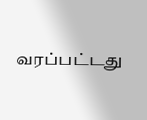வரப்பட்டது